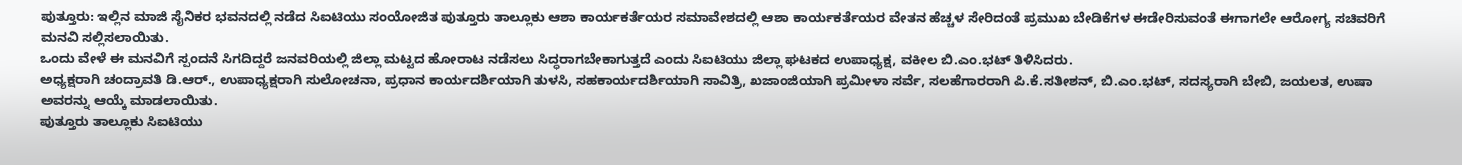ಪುತ್ತೂರು: ಇಲ್ಲಿನ ಮಾಜಿ ಸೈನಿಕರ ಭವನದಲ್ಲಿ ನಡೆದ ಸಿಐಟಿಯು ಸಂಯೋಜಿತ ಪುತ್ತೂರು ತಾಲ್ಲೂಕು ಆಶಾ ಕಾರ್ಯಕರ್ತೆಯರ ಸಮಾವೇಶದಲ್ಲಿ ಆಶಾ ಕಾರ್ಯಕರ್ತೆಯರ ವೇತನ ಹೆಚ್ಚಳ ಸೇರಿದಂತೆ ಪ್ರಮುಖ ಬೇಡಿಕೆಗಳ ಈಡೇರಿಸುವಂತೆ ಈಗಾಗಲೇ ಆರೋಗ್ಯ ಸಚಿವರಿಗೆ ಮನವಿ ಸಲ್ಲಿಸಲಾಯಿತು.
ಒಂದು ವೇಳೆ ಈ ಮನವಿಗೆ ಸ್ಪಂದನೆ ಸಿಗದಿದ್ದರೆ ಜನವರಿಯಲ್ಲಿ ಜಿಲ್ಲಾ ಮಟ್ಟದ ಹೋರಾಟ ನಡೆಸಲು ಸಿದ್ಧರಾಗಬೇಕಾಗುತ್ತದೆ ಎಂದು ಸಿಐಟಿಯು ಜಿಲ್ಲಾ ಘಟಕದ ಉಪಾಧ್ಯಕ್ಷ, ವಕೀಲ ಬಿ.ಎಂ.ಭಟ್ ತಿಳಿಸಿದರು.
ಅಧ್ಯಕ್ಷರಾಗಿ ಚಂದ್ರಾವತಿ ಡಿ.ಆರ್., ಉಪಾಧ್ಯಕ್ಷರಾಗಿ ಸುಲೋಚನಾ, ಪ್ರಧಾನ ಕಾರ್ಯದರ್ಶಿಯಾಗಿ ತುಳಸಿ, ಸಹಕಾರ್ಯದರ್ಶಿಯಾಗಿ ಸಾವಿತ್ರಿ, ಖಜಾಂಜಿಯಾಗಿ ಪ್ರಮೀಳಾ ಸರ್ವೆ, ಸಲಹೆಗಾರರಾಗಿ ಪಿ.ಕೆ.ಸತೀಶನ್, ಬಿ.ಎಂ.ಭಟ್, ಸದಸ್ಯರಾಗಿ ಬೇಬಿ, ಜಯಲತ, ಉಷಾ ಅವರನ್ನು ಆಯ್ಕೆ ಮಾಡಲಾಯಿತು.
ಪುತ್ತೂರು ತಾಲ್ಲೂಕು ಸಿಐಟಿಯು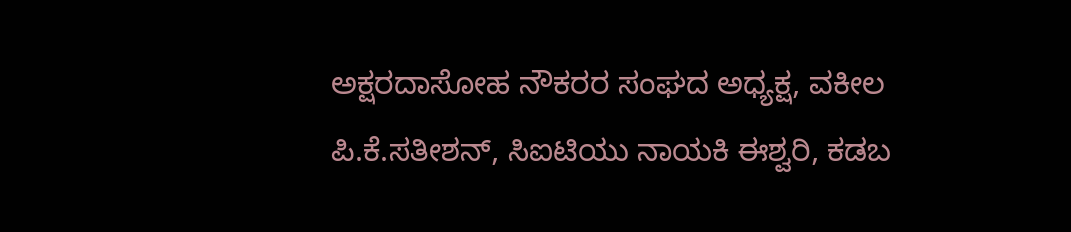ಅಕ್ಷರದಾಸೋಹ ನೌಕರರ ಸಂಘದ ಅಧ್ಯಕ್ಷ, ವಕೀಲ ಪಿ.ಕೆ.ಸತೀಶನ್, ಸಿಐಟಿಯು ನಾಯಕಿ ಈಶ್ವರಿ, ಕಡಬ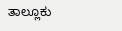ತಾಲ್ಲೂಕು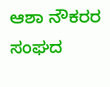ಆಶಾ ನೌಕರರ ಸಂಘದ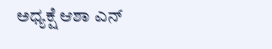ಅಧ್ಯಕ್ಷೆ ಆಶಾ ಎನ್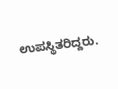ಉಪಸ್ಥಿತರಿದ್ದರು.